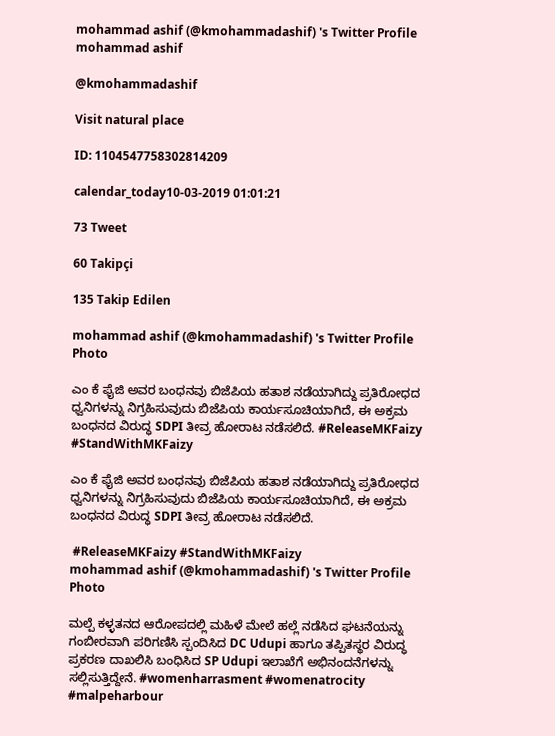mohammad ashif (@kmohammadashif) 's Twitter Profile
mohammad ashif

@kmohammadashif

Visit natural place

ID: 1104547758302814209

calendar_today10-03-2019 01:01:21

73 Tweet

60 Takipçi

135 Takip Edilen

mohammad ashif (@kmohammadashif) 's Twitter Profile Photo

ಎಂ ಕೆ ಫೈಜಿ ಅವರ ಬಂಧನವು ಬಿಜೆಪಿಯ ಹತಾಶ ನಡೆಯಾಗಿದ್ದು ಪ್ರತಿರೋಧದ ಧ್ವನಿಗಳನ್ನು ನಿಗ್ರಹಿಸುವುದು ಬಿಜೆಪಿಯ ಕಾರ್ಯಸೂಚಿಯಾಗಿದೆ, ಈ ಅಕ್ರಮ ಬಂಧನದ ವಿರುದ್ಧ SDPI ತೀವ್ರ ಹೋರಾಟ ನಡೆಸಲಿದೆ. #ReleaseMKFaizy #StandWithMKFaizy

ಎಂ ಕೆ ಫೈಜಿ ಅವರ ಬಂಧನವು ಬಿಜೆಪಿಯ ಹತಾಶ ನಡೆಯಾಗಿದ್ದು ಪ್ರತಿರೋಧದ ಧ್ವನಿಗಳನ್ನು ನಿಗ್ರಹಿಸುವುದು ಬಿಜೆಪಿಯ ಕಾರ್ಯಸೂಚಿಯಾಗಿದೆ, ಈ ಅಕ್ರಮ ಬಂಧನದ ವಿರುದ್ಧ SDPI ತೀವ್ರ ಹೋರಾಟ ನಡೆಸಲಿದೆ.

 #ReleaseMKFaizy #StandWithMKFaizy
mohammad ashif (@kmohammadashif) 's Twitter Profile Photo

ಮಲ್ಪೆ ಕಳ್ಳತನದ ಆರೋಪದಲ್ಲಿ ಮಹಿಳೆ ಮೇಲೆ ಹಲ್ಲೆ ನಡೆಸಿದ ಘಟನೆಯನ್ನು ಗಂಬೀರವಾಗಿ ಪರಿಗಣಿಸಿ ಸ್ಪಂದಿಸಿದ DC Udupi ಹಾಗೂ ತಪ್ಪಿತಸ್ಥರ ವಿರುದ್ಧ ಪ್ರಕರಣ ದಾಖಲಿಸಿ ಬಂಧಿಸಿದ SP Udupi ಇಲಾಖೆಗೆ ಅಭಿನಂದನೆಗಳನ್ನು ಸಲ್ಲಿಸುತ್ತಿದ್ದೇನೆ. #womenharrasment #womenatrocity #malpeharbour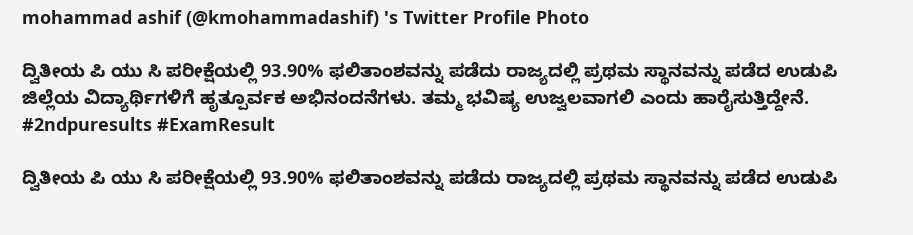mohammad ashif (@kmohammadashif) 's Twitter Profile Photo

ದ್ವಿತೀಯ ಪಿ ಯು ಸಿ ಪರೀಕ್ಷೆಯಲ್ಲಿ 93.90% ಫಲಿತಾಂಶವನ್ನು ಪಡೆದು ರಾಜ್ಯದಲ್ಲಿ ಪ್ರಥಮ ಸ್ಥಾನವನ್ನು ಪಡೆದ ಉಡುಪಿ ಜಿಲ್ಲೆಯ ವಿದ್ಯಾರ್ಥಿಗಳಿಗೆ ಹೃತ್ಪೂರ್ವಕ ಅಭಿನಂದನೆಗಳು. ತಮ್ಮ ಭವಿಷ್ಯ ಉಜ್ವಲವಾಗಲಿ ಎಂದು ಹಾರೈಸುತ್ತಿದ್ದೇನೆ. #2ndpuresults #ExamResult

ದ್ವಿತೀಯ ಪಿ ಯು ಸಿ ಪರೀಕ್ಷೆಯಲ್ಲಿ 93.90% ಫಲಿತಾಂಶವನ್ನು ಪಡೆದು ರಾಜ್ಯದಲ್ಲಿ ಪ್ರಥಮ ಸ್ಥಾನವನ್ನು ಪಡೆದ ಉಡುಪಿ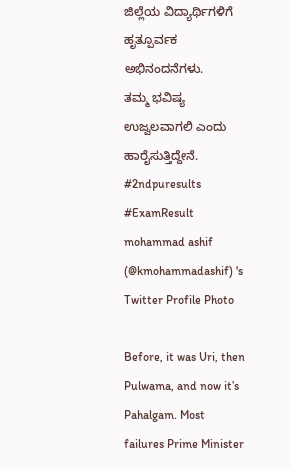ಜಿಲ್ಲೆಯ ವಿದ್ಯಾರ್ಥಿಗಳಿಗೆ ಹೃತ್ಪೂರ್ವಕ ಅಭಿನಂದನೆಗಳು.
ತಮ್ಮ ಭವಿಷ್ಯ ಉಜ್ವಲವಾಗಲಿ ಎಂದು ಹಾರೈಸುತ್ತಿದ್ದೇನೆ.
#2ndpuresults
#ExamResult
mohammad ashif (@kmohammadashif) 's Twitter Profile Photo

Before, it was Uri, then Pulwama, and now it’s Pahalgam. Most failures Prime Minister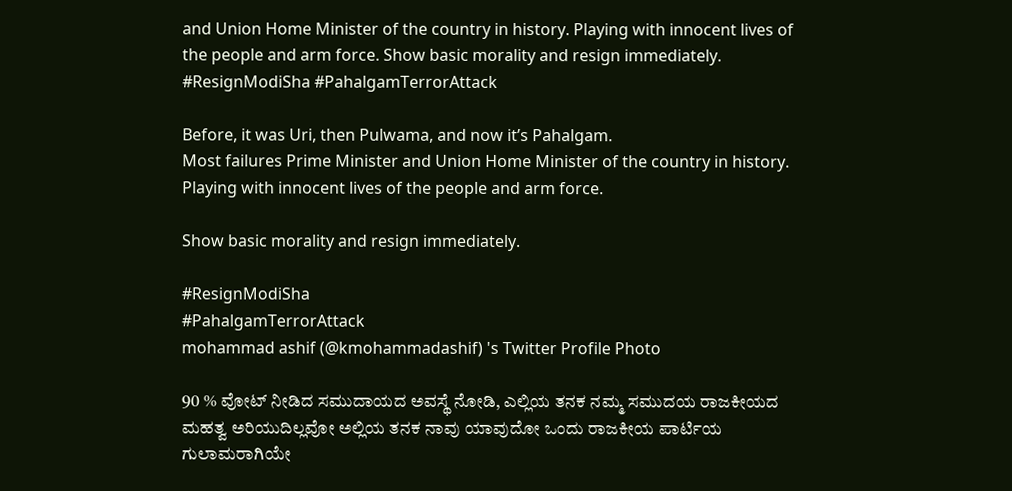and Union Home Minister of the country in history. Playing with innocent lives of the people and arm force. Show basic morality and resign immediately. #ResignModiSha #PahalgamTerrorAttack

Before, it was Uri, then Pulwama, and now it’s Pahalgam.
Most failures Prime Minister and Union Home Minister of the country in history.
Playing with innocent lives of the people and arm force.

Show basic morality and resign immediately.

#ResignModiSha
#PahalgamTerrorAttack
mohammad ashif (@kmohammadashif) 's Twitter Profile Photo

90 % ವೋಟ್ ನೀಡಿದ ಸಮುದಾಯದ ಅವಸ್ಥೆ ನೋಡಿ, ಎಲ್ಲಿಯ ತನಕ ನಮ್ಮ ಸಮುದಯ ರಾಜಕೀಯದ ಮಹತ್ವ ಅರಿಯುದಿಲ್ಲವೋ ಅಲ್ಲಿಯ ತನಕ ನಾವು ಯಾವುದೋ ಒಂದು ರಾಜಕೀಯ ಪಾರ್ಟಿಯ ಗುಲಾಮರಾಗಿಯೇ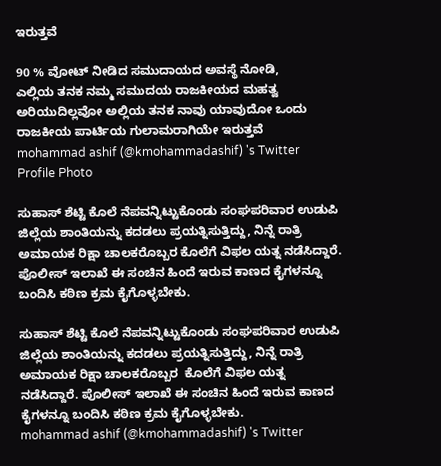ಇರುತ್ತವೆ

90 % ವೋಟ್ ನೀಡಿದ ಸಮುದಾಯದ ಅವಸ್ಥೆ ನೋಡಿ,
ಎಲ್ಲಿಯ ತನಕ ನಮ್ಮ ಸಮುದಯ ರಾಜಕೀಯದ ಮಹತ್ವ ಅರಿಯುದಿಲ್ಲವೋ ಅಲ್ಲಿಯ ತನಕ ನಾವು ಯಾವುದೋ ಒಂದು ರಾಜಕೀಯ ಪಾರ್ಟಿಯ ಗುಲಾಮರಾಗಿಯೇ ಇರುತ್ತವೆ
mohammad ashif (@kmohammadashif) 's Twitter Profile Photo

ಸುಹಾಸ್ ಶೆಟ್ಟಿ ಕೊಲೆ ನೆಪವನ್ನಿಟ್ಟುಕೊಂಡು ಸಂಘಪರಿವಾರ ಉಡುಪಿ ಜಿಲ್ಲೆಯ ಶಾಂತಿಯನ್ನು ಕದಡಲು ಪ್ರಯತ್ನಿಸುತ್ತಿದ್ದು, ನಿನ್ನೆ ರಾತ್ರಿ ಅಮಾಯಕ ರಿಕ್ಷಾ ಚಾಲಕರೊಬ್ಬರ ಕೊಲೆಗೆ ವಿಫಲ ಯತ್ನ ನಡೆಸಿದ್ದಾರೆ. ಪೊಲೀಸ್ ಇಲಾಖೆ ಈ ಸಂಚಿನ ಹಿಂದೆ ಇರುವ ಕಾಣದ ಕೈಗಳನ್ನೂ ಬಂದಿಸಿ ಕಠಿಣ ಕ್ರಮ ಕೈಗೊಳ್ಳಬೇಕು.

ಸುಹಾಸ್ ಶೆಟ್ಟಿ ಕೊಲೆ ನೆಪವನ್ನಿಟ್ಟುಕೊಂಡು ಸಂಘಪರಿವಾರ ಉಡುಪಿ ಜಿಲ್ಲೆಯ ಶಾಂತಿಯನ್ನು ಕದಡಲು ಪ್ರಯತ್ನಿಸುತ್ತಿದ್ದು, ನಿನ್ನೆ ರಾತ್ರಿ ಅಮಾಯಕ ರಿಕ್ಷಾ ಚಾಲಕರೊಬ್ಬರ  ಕೊಲೆಗೆ ವಿಫಲ ಯತ್ನ ನಡೆಸಿದ್ದಾರೆ. ಪೊಲೀಸ್ ಇಲಾಖೆ ಈ ಸಂಚಿನ ಹಿಂದೆ ಇರುವ ಕಾಣದ ಕೈಗಳನ್ನೂ ಬಂದಿಸಿ ಕಠಿಣ ಕ್ರಮ ಕೈಗೊಳ್ಳಬೇಕು.
mohammad ashif (@kmohammadashif) 's Twitter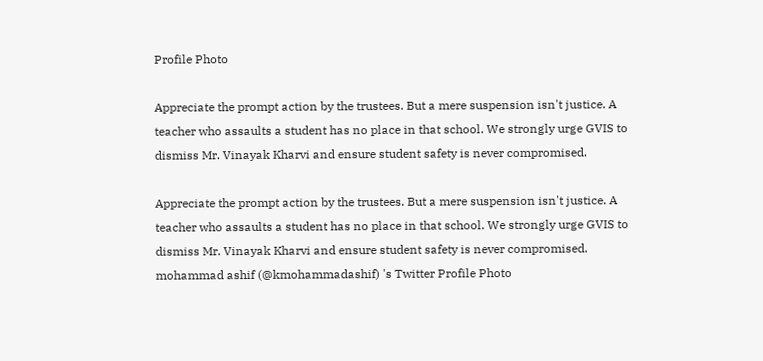Profile Photo

Appreciate the prompt action by the trustees. But a mere suspension isn't justice. A teacher who assaults a student has no place in that school. We strongly urge GVIS to dismiss Mr. Vinayak Kharvi and ensure student safety is never compromised.

Appreciate the prompt action by the trustees. But a mere suspension isn't justice. A teacher who assaults a student has no place in that school. We strongly urge GVIS to dismiss Mr. Vinayak Kharvi and ensure student safety is never compromised.
mohammad ashif (@kmohammadashif) 's Twitter Profile Photo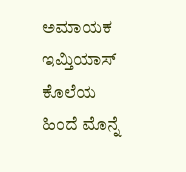ಅಮಾಯಕ ಇಮ್ತಿಯಾಸ್ ಕೊಲೆಯ ಹಿಂದೆ ಮೊನ್ನೆ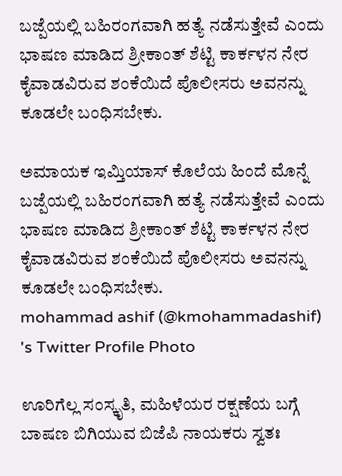ಬಜ್ಪೆಯಲ್ಲಿ ಬಹಿರಂಗವಾಗಿ ಹತ್ಯೆ ನಡೆಸುತ್ತೇವೆ ಎಂದು ಭಾಷಣ ಮಾಡಿದ ಶ್ರೀಕಾಂತ್ ಶೆಟ್ಟಿ ಕಾರ್ಕಳನ ನೇರ ಕೈವಾಡವಿರುವ ಶಂಕೆಯಿದೆ ಪೊಲೀಸರು ಅವನನ್ನು ಕೂಡಲೇ ಬಂಧಿಸಬೇಕು.

ಅಮಾಯಕ ಇಮ್ತಿಯಾಸ್ ಕೊಲೆಯ ಹಿಂದೆ ಮೊನ್ನೆ ಬಜ್ಪೆಯಲ್ಲಿ ಬಹಿರಂಗವಾಗಿ ಹತ್ಯೆ ನಡೆಸುತ್ತೇವೆ ಎಂದು ಭಾಷಣ ಮಾಡಿದ ಶ್ರೀಕಾಂತ್ ಶೆಟ್ಟಿ ಕಾರ್ಕಳನ ನೇರ ಕೈವಾಡವಿರುವ ಶಂಕೆಯಿದೆ ಪೊಲೀಸರು ಅವನನ್ನು ಕೂಡಲೇ ಬಂಧಿಸಬೇಕು.
mohammad ashif (@kmohammadashif) 's Twitter Profile Photo

ಊರಿಗೆಲ್ಲ ಸಂಸ್ಕೃತಿ, ಮಹಿಳೆಯರ ರಕ್ಷಣೆಯ ಬಗ್ಗೆ ಬಾಷಣ ಬಿಗಿಯುವ ಬಿಜೆಪಿ ನಾಯಕರು ಸ್ವತಃ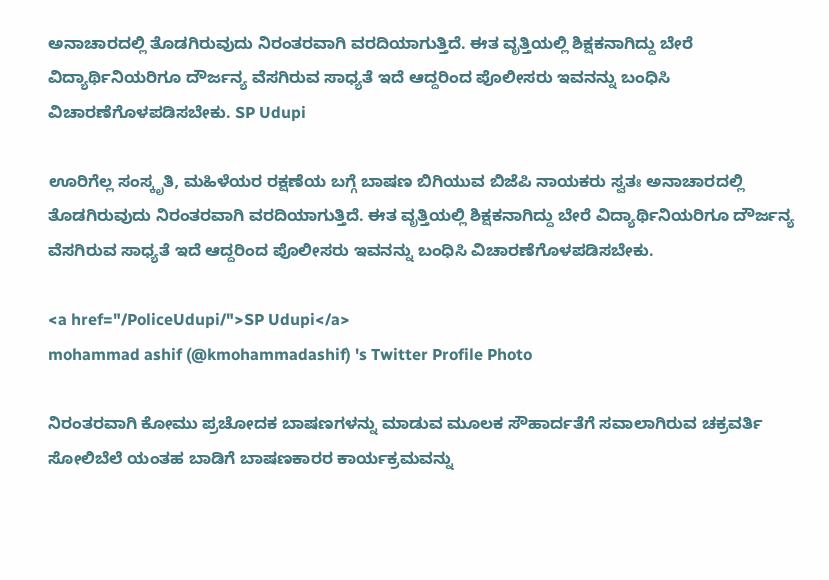ಅನಾಚಾರದಲ್ಲಿ ತೊಡಗಿರುವುದು ನಿರಂತರವಾಗಿ ವರದಿಯಾಗುತ್ತಿದೆ. ಈತ ವೃತ್ತಿಯಲ್ಲಿ ಶಿಕ್ಷಕನಾಗಿದ್ದು ಬೇರೆ ವಿದ್ಯಾರ್ಥಿನಿಯರಿಗೂ ದೌರ್ಜನ್ಯ ವೆಸಗಿರುವ ಸಾಧ್ಯತೆ ಇದೆ ಆದ್ದರಿಂದ ಪೊಲೀಸರು ಇವನನ್ನು ಬಂಧಿಸಿ ವಿಚಾರಣೆಗೊಳಪಡಿಸಬೇಕು. SP Udupi

ಊರಿಗೆಲ್ಲ ಸಂಸ್ಕೃತಿ, ಮಹಿಳೆಯರ ರಕ್ಷಣೆಯ ಬಗ್ಗೆ ಬಾಷಣ ಬಿಗಿಯುವ ಬಿಜೆಪಿ ನಾಯಕರು ಸ್ವತಃ ಅನಾಚಾರದಲ್ಲಿ ತೊಡಗಿರುವುದು ನಿರಂತರವಾಗಿ ವರದಿಯಾಗುತ್ತಿದೆ. ಈತ ವೃತ್ತಿಯಲ್ಲಿ ಶಿಕ್ಷಕನಾಗಿದ್ದು ಬೇರೆ ವಿದ್ಯಾರ್ಥಿನಿಯರಿಗೂ ದೌರ್ಜನ್ಯ ವೆಸಗಿರುವ ಸಾಧ್ಯತೆ ಇದೆ ಆದ್ದರಿಂದ ಪೊಲೀಸರು ಇವನನ್ನು ಬಂಧಿಸಿ ವಿಚಾರಣೆಗೊಳಪಡಿಸಬೇಕು.

<a href="/PoliceUdupi/">SP Udupi</a>
mohammad ashif (@kmohammadashif) 's Twitter Profile Photo

ನಿರಂತರವಾಗಿ ಕೋಮು ಪ್ರಚೋದಕ ಬಾಷಣಗಳನ್ನು ಮಾಡುವ ಮೂಲಕ ಸೌಹಾರ್ದತೆಗೆ ಸವಾಲಾಗಿರುವ ಚಕ್ರವರ್ತಿ ಸೋಲಿಬೆಲೆ ಯಂತಹ ಬಾಡಿಗೆ ಬಾಷಣಕಾರರ ಕಾರ್ಯಕ್ರಮವನ್ನು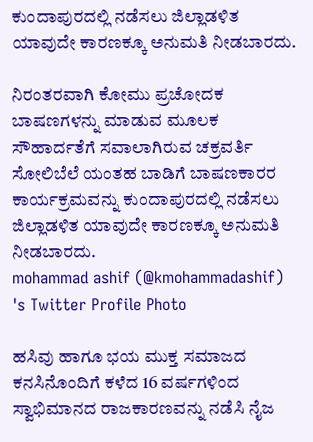ಕುಂದಾಪುರದಲ್ಲಿ ನಡೆಸಲು ಜಿಲ್ಲಾಡಳಿತ ಯಾವುದೇ ಕಾರಣಕ್ಕೂ ಅನುಮತಿ ನೀಡಬಾರದು.

ನಿರಂತರವಾಗಿ ಕೋಮು ಪ್ರಚೋದಕ ಬಾಷಣಗಳನ್ನು ಮಾಡುವ ಮೂಲಕ ಸೌಹಾರ್ದತೆಗೆ ಸವಾಲಾಗಿರುವ ಚಕ್ರವರ್ತಿ ಸೋಲಿಬೆಲೆ ಯಂತಹ ಬಾಡಿಗೆ ಬಾಷಣಕಾರರ ಕಾರ್ಯಕ್ರಮವನ್ನು ಕುಂದಾಪುರದಲ್ಲಿ ನಡೆಸಲು ಜಿಲ್ಲಾಡಳಿತ ಯಾವುದೇ ಕಾರಣಕ್ಕೂ ಅನುಮತಿ ನೀಡಬಾರದು.
mohammad ashif (@kmohammadashif) 's Twitter Profile Photo

ಹಸಿವು ಹಾಗೂ ಭಯ ಮುಕ್ತ ಸಮಾಜದ ಕನಸಿನೊಂದಿಗೆ ಕಳೆದ 16 ವರ್ಷಗಳಿಂದ ಸ್ವಾಭಿಮಾನದ ರಾಜಕಾರಣವನ್ನು ನಡೆಸಿ ನೈಜ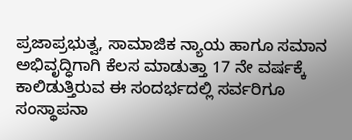ಪ್ರಜಾಪ್ರಭುತ್ವ, ಸಾಮಾಜಿಕ ನ್ಯಾಯ ಹಾಗೂ ಸಮಾನ ಅಭಿವೃದ್ಧಿಗಾಗಿ ಕೆಲಸ ಮಾಡುತ್ತಾ 17 ನೇ ವರ್ಷಕ್ಕೆ ಕಾಲಿಡುತ್ತಿರುವ ಈ ಸಂದರ್ಭದಲ್ಲಿ ಸರ್ವರಿಗೂ ಸಂಸ್ಥಾಪನಾ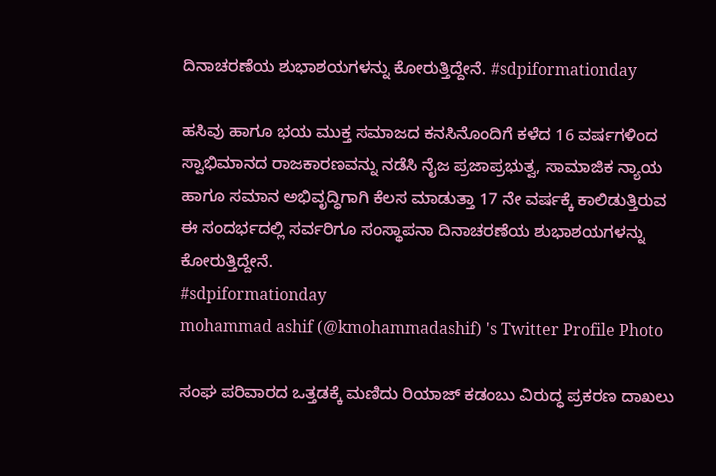ದಿನಾಚರಣೆಯ ಶುಭಾಶಯಗಳನ್ನು ಕೋರುತ್ತಿದ್ದೇನೆ. #sdpiformationday

ಹಸಿವು ಹಾಗೂ ಭಯ ಮುಕ್ತ ಸಮಾಜದ ಕನಸಿನೊಂದಿಗೆ ಕಳೆದ 16 ವರ್ಷಗಳಿಂದ ಸ್ವಾಭಿಮಾನದ ರಾಜಕಾರಣವನ್ನು ನಡೆಸಿ ನೈಜ ಪ್ರಜಾಪ್ರಭುತ್ವ, ಸಾಮಾಜಿಕ ನ್ಯಾಯ ಹಾಗೂ ಸಮಾನ ಅಭಿವೃದ್ಧಿಗಾಗಿ ಕೆಲಸ ಮಾಡುತ್ತಾ 17 ನೇ ವರ್ಷಕ್ಕೆ ಕಾಲಿಡುತ್ತಿರುವ ಈ ಸಂದರ್ಭದಲ್ಲಿ ಸರ್ವರಿಗೂ ಸಂಸ್ಥಾಪನಾ ದಿನಾಚರಣೆಯ ಶುಭಾಶಯಗಳನ್ನು ಕೋರುತ್ತಿದ್ದೇನೆ.
#sdpiformationday
mohammad ashif (@kmohammadashif) 's Twitter Profile Photo

ಸಂಘ ಪರಿವಾರದ ಒತ್ತಡಕ್ಕೆ ಮಣಿದು ರಿಯಾಜ್ ಕಡಂಬು ವಿರುದ್ಧ ಪ್ರಕರಣ ದಾಖಲು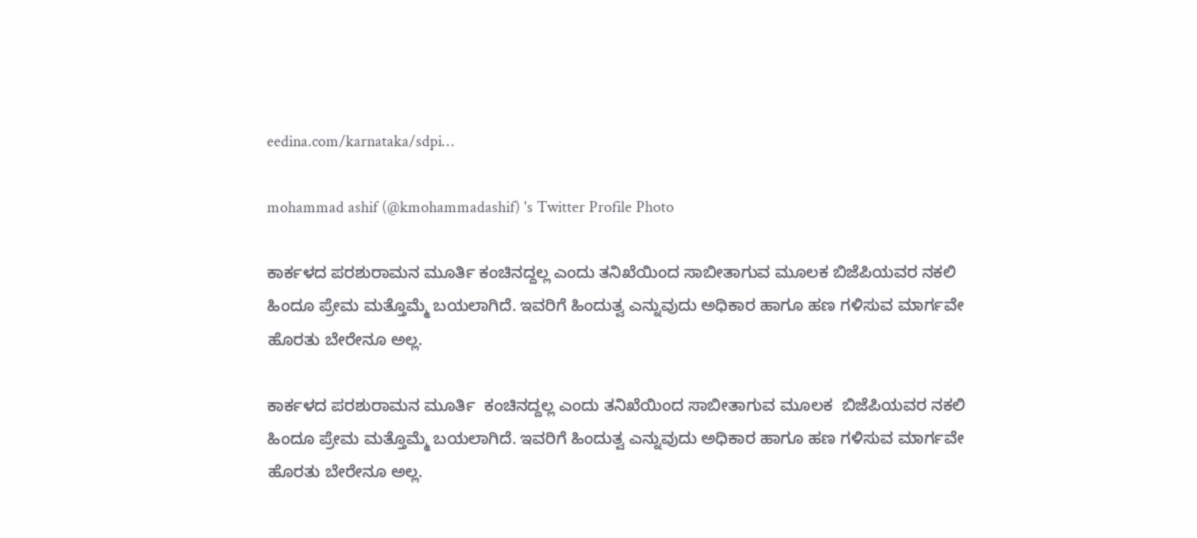eedina.com/karnataka/sdpi…

mohammad ashif (@kmohammadashif) 's Twitter Profile Photo

ಕಾರ್ಕಳದ ಪರಶುರಾಮನ ಮೂರ್ತಿ ಕಂಚಿನದ್ದಲ್ಲ ಎಂದು ತನಿಖೆಯಿಂದ ಸಾಬೀತಾಗುವ ಮೂಲಕ ಬಿಜೆಪಿಯವರ ನಕಲಿ ಹಿಂದೂ ಪ್ರೇಮ ಮತ್ತೊಮ್ಮೆ ಬಯಲಾಗಿದೆ. ಇವರಿಗೆ ಹಿಂದುತ್ವ ಎನ್ನುವುದು ಅಧಿಕಾರ ಹಾಗೂ ಹಣ ಗಳಿಸುವ ಮಾರ್ಗವೇ ಹೊರತು ಬೇರೇನೂ ಅಲ್ಲ.

ಕಾರ್ಕಳದ ಪರಶುರಾಮನ ಮೂರ್ತಿ  ಕಂಚಿನದ್ದಲ್ಲ ಎಂದು ತನಿಖೆಯಿಂದ ಸಾಬೀತಾಗುವ ಮೂಲಕ  ಬಿಜೆಪಿಯವರ ನಕಲಿ ಹಿಂದೂ ಪ್ರೇಮ ಮತ್ತೊಮ್ಮೆ ಬಯಲಾಗಿದೆ. ಇವರಿಗೆ ಹಿಂದುತ್ವ ಎನ್ನುವುದು ಅಧಿಕಾರ ಹಾಗೂ ಹಣ ಗಳಿಸುವ ಮಾರ್ಗವೇ ಹೊರತು ಬೇರೇನೂ ಅಲ್ಲ.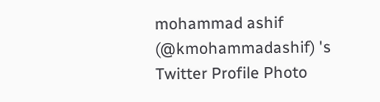mohammad ashif (@kmohammadashif) 's Twitter Profile Photo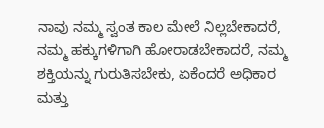ನಾವು ನಮ್ಮ ಸ್ವಂತ ಕಾಲ ಮೇಲೆ ನಿಲ್ಲಬೇಕಾದರೆ, ನಮ್ಮ ಹಕ್ಕುಗಳಿಗಾಗಿ ಹೋರಾಡಬೇಕಾದರೆ, ನಮ್ಮ ಶಕ್ತಿಯನ್ನು ಗುರುತಿಸಬೇಕು, ಏಕೆಂದರೆ ಅಧಿಕಾರ ಮತ್ತು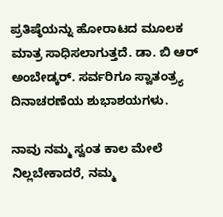ಪ್ರತಿಷ್ಠೆಯನ್ನು ಹೋರಾಟದ ಮೂಲಕ ಮಾತ್ರ ಸಾಧಿಸಲಾಗುತ್ತದೆ. ಡಾ. ಬಿ ಆರ್ ಅಂಬೇಡ್ಕರ್. ಸರ್ವರಿಗೂ ಸ್ವಾತಂತ್ರ್ಯ ದಿನಾಚರಣೆಯ ಶುಭಾಶಯಗಳು.

ನಾವು ನಮ್ಮ ಸ್ವಂತ ಕಾಲ ಮೇಲೆ ನಿಲ್ಲಬೇಕಾದರೆ, ನಮ್ಮ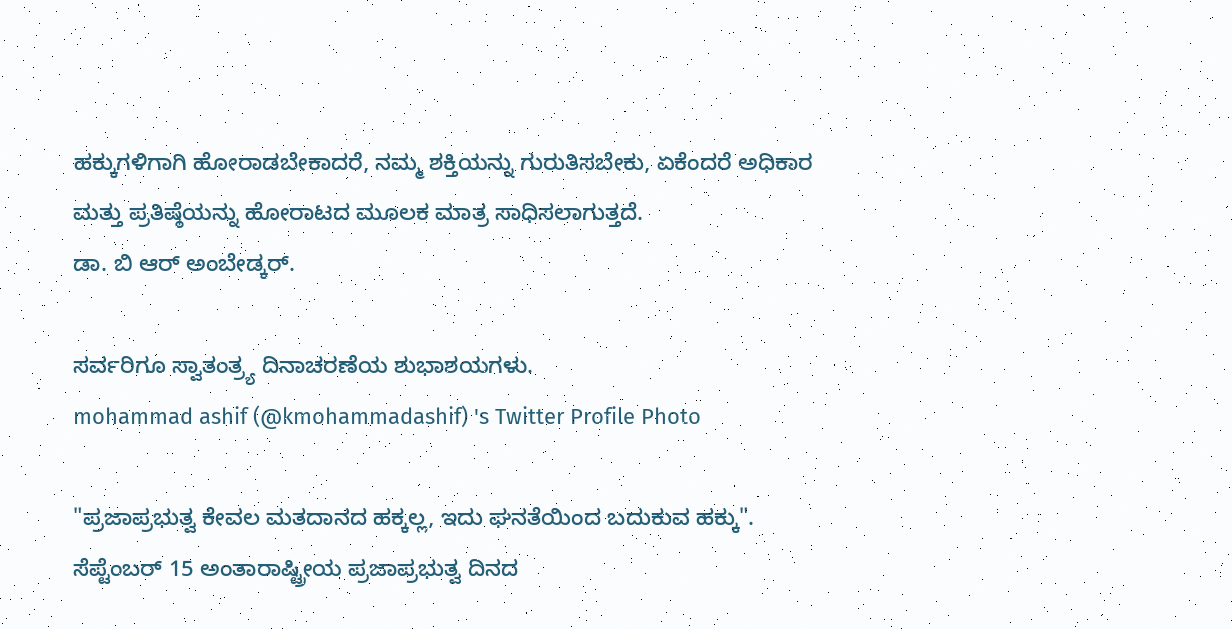ಹಕ್ಕುಗಳಿಗಾಗಿ ಹೋರಾಡಬೇಕಾದರೆ, ನಮ್ಮ ಶಕ್ತಿಯನ್ನು ಗುರುತಿಸಬೇಕು, ಏಕೆಂದರೆ ಅಧಿಕಾರ ಮತ್ತು ಪ್ರತಿಷ್ಠೆಯನ್ನು ಹೋರಾಟದ ಮೂಲಕ ಮಾತ್ರ ಸಾಧಿಸಲಾಗುತ್ತದೆ.
ಡಾ. ಬಿ ಆರ್ ಅಂಬೇಡ್ಕರ್.

ಸರ್ವರಿಗೂ ಸ್ವಾತಂತ್ರ್ಯ ದಿನಾಚರಣೆಯ ಶುಭಾಶಯಗಳು.
mohammad ashif (@kmohammadashif) 's Twitter Profile Photo

"ಪ್ರಜಾಪ್ರಭುತ್ವ ಕೇವಲ ಮತದಾನದ ಹಕ್ಕಲ್ಲ, ಇದು ಘನತೆಯಿಂದ ಬದುಕುವ ಹಕ್ಕು". ಸೆಪ್ಟೆಂಬರ್ 15 ಅಂತಾರಾಷ್ಟ್ರೀಯ ಪ್ರಜಾಪ್ರಭುತ್ವ ದಿನದ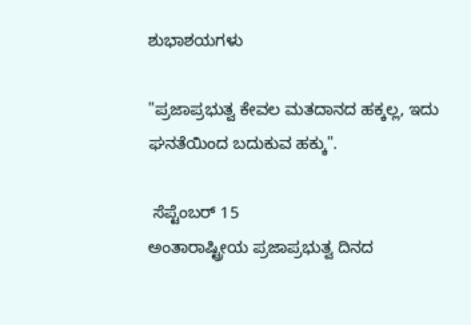ಶುಭಾಶಯಗಳು

"ಪ್ರಜಾಪ್ರಭುತ್ವ ಕೇವಲ ಮತದಾನದ ಹಕ್ಕಲ್ಲ, ಇದು ಘನತೆಯಿಂದ ಬದುಕುವ ಹಕ್ಕು".

 ಸೆಪ್ಟೆಂಬರ್ 15
ಅಂತಾರಾಷ್ಟ್ರೀಯ ಪ್ರಜಾಪ್ರಭುತ್ವ ದಿನದ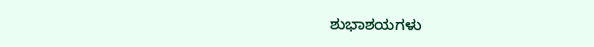ಶುಭಾಶಯಗಳು